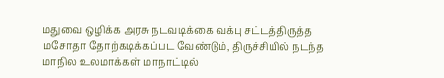மதுவை ஒழிக்க அரசு நடவடிக்கை வக்பு சட்டத்திருத்த மசோதா தோற்கடிக்கப்பட வேண்டும், திருச்சியில் நடந்த மாநில உலமாக்கள் மாநாட்டில்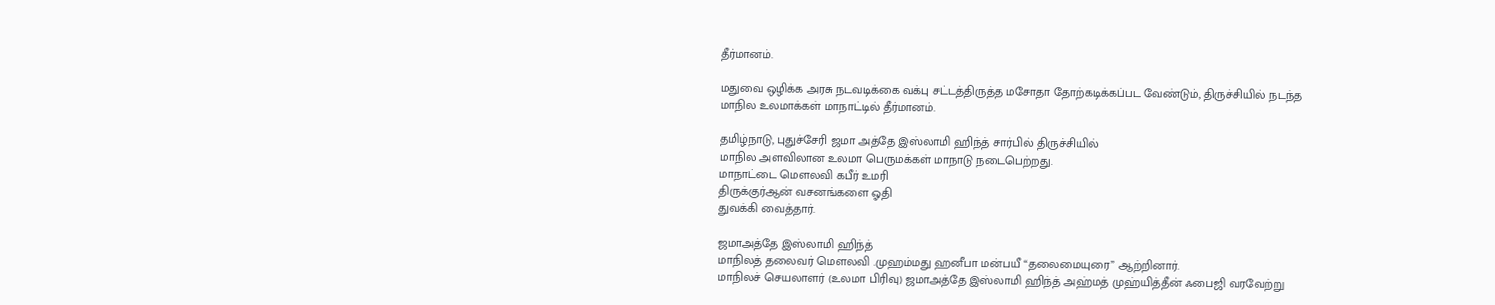தீர்மானம்.

மதுவை ஒழிக்க அரசு நடவடிக்கை வக்பு சட்டத்திருத்த மசோதா தோற்கடிக்கப்பட வேண்டும், திருச்சியில் நடந்த மாநில உலமாக்கள் மாநாட்டில் தீர்மானம்.

தமிழ்நாடு, புதுச்சேரி ஜமா அத்தே இஸ்லாமி ஹிந்த் சார்பில் திருச்சியில்
மாநில அளவிலான உலமா பெருமக்கள் மாநாடு நடைபெற்றது.
மாநாட்டை மௌலவி கபீர் உமரி
திருக்குர்ஆன் வசனங்களை ஓதி
துவக்கி வைத்தார்.

ஜமாஅத்தே இஸ்லாமி ஹிந்த்
மாநிலத் தலைவர் மௌலவி .முஹம்மது ஹனீபா மன்பயீ “தலைமையுரை” ஆற்றினார்.
மாநிலச் செயலாளர் (உலமா பிரிவு) ஜமாஅத்தே இஸ்லாமி ஹிந்த் அஹ்மத் முஹ்யித்தீன் ஃபைஜி வரவேற்று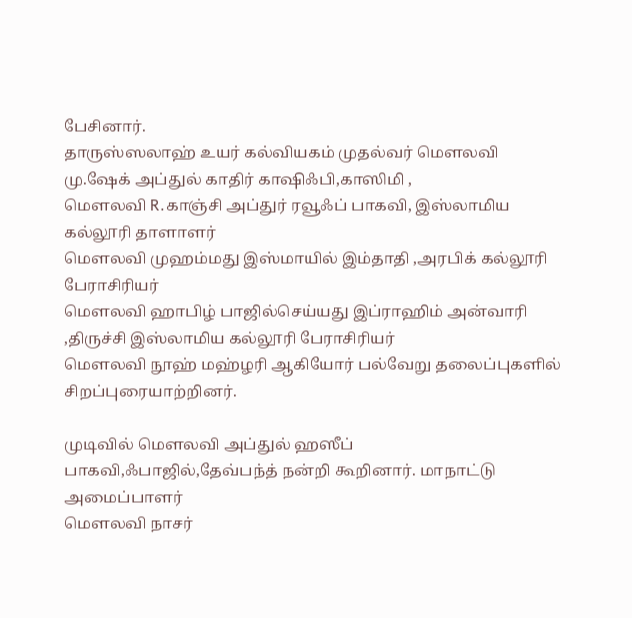பேசினார்.
தாருஸ்ஸலாஹ் உயர் கல்வியகம் முதல்வர் மௌலவி மு.ஷேக் அப்துல் காதிர் காஷிஃபி,காஸிமி ,
மௌலவி R.காஞ்சி அப்துர் ரவூஃப் பாகவி, இஸ்லாமிய கல்லூரி தாளாளர்
மௌலவி முஹம்மது இஸ்மாயில் இம்தாதி ,அரபிக் கல்லூரி பேராசிரியர்
மௌலவி ஹாபிழ் பாஜில்செய்யது இப்ராஹிம் அன்வாரி ,திருச்சி இஸ்லாமிய கல்லூரி பேராசிரியர்
மௌலவி நூஹ் மஹ்ழரி ஆகியோர் பல்வேறு தலைப்புகளில் சிறப்புரையாற்றினர்.

முடிவில் மௌலவி அப்துல் ஹஸீப் பாகவி,ஃபாஜில்,தேவ்பந்த் நன்றி கூறினார். மாநாட்டு அமைப்பாளர்
மௌலவி நாசர்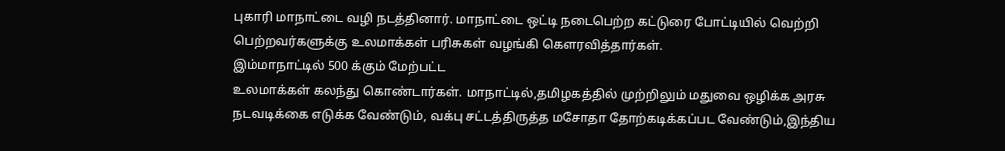புகாரி மாநாட்டை வழி நடத்தினார். மாநாட்டை ஒட்டி நடைபெற்ற கட்டுரை போட்டியில் வெற்றி பெற்றவர்களுக்கு உலமாக்கள் பரிசுகள் வழங்கி கௌரவித்தார்கள்.
இம்மாநாட்டில் 500 க்கும் மேற்பட்ட
உலமாக்கள் கலந்து கொண்டார்கள். மாநாட்டில்,தமிழகத்தில் முற்றிலும் மதுவை ஒழிக்க அரசு நடவடிக்கை எடுக்க வேண்டும், வக்பு சட்டத்திருத்த மசோதா தோற்கடிக்கப்பட வேண்டும்,இந்திய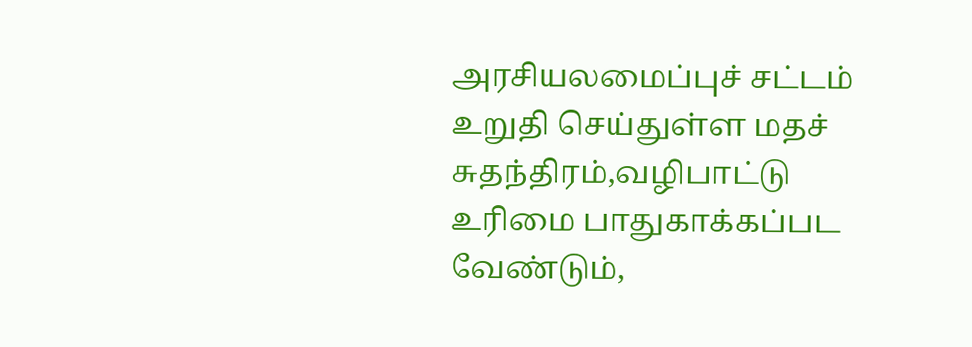அரசியலமைப்புச் சட்டம் உறுதி செய்துள்ள மதச் சுதந்திரம்,வழிபாட்டு உரிமை பாதுகாக்கப்பட வேண்டும்,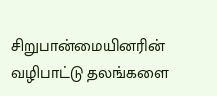சிறுபான்மையினரின் வழிபாட்டு தலங்களை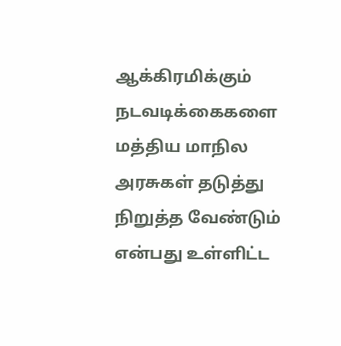ஆக்கிரமிக்கும் நடவடிக்கைகளை மத்திய மாநில அரசுகள் தடுத்து நிறுத்த வேண்டும் என்பது உள்ளிட்ட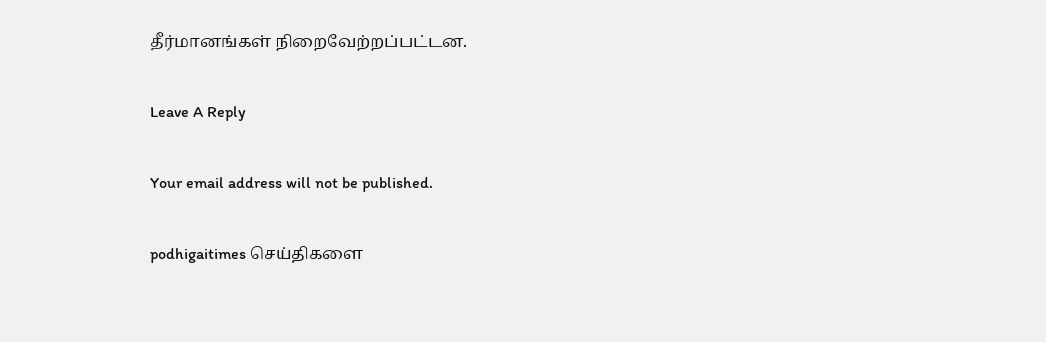தீர்மானங்கள் நிறைவேற்றப்பட்டன.

Leave A Reply

Your email address will not be published.

podhigaitimes செய்திகளை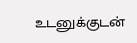உடனுக்குடன்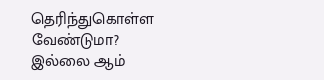தெரிந்துகொள்ள வேண்டுமா? இல்லை ஆம்